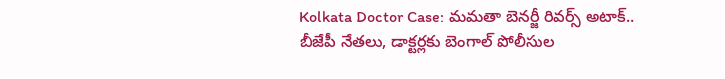Kolkata Doctor Case: మమతా బెనర్జీ రివర్స్ అటాక్.. బీజేపీ నేతలు, డాక్టర్లకు బెంగాల్ పోలీసుల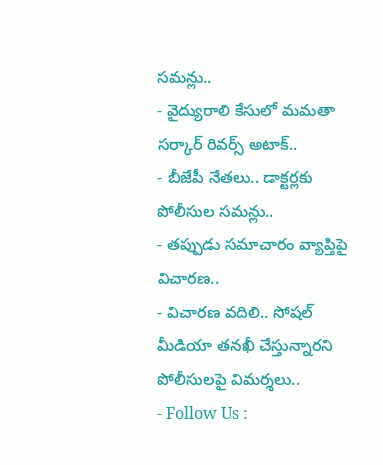సమన్లు..
- వైద్యురాలి కేసులో మమతా సర్కార్ రివర్స్ అటాక్..
- బీజేపీ నేతలు.. డాక్టర్లకు పోలీసుల సమన్లు..
- తప్పుడు సమాచారం వ్యాప్తిపై విచారణ..
- విచారణ వదిలి.. సోషల్ మీడియా తనఖీ చేస్తున్నారని పోలీసులపై విమర్శలు..
- Follow Us :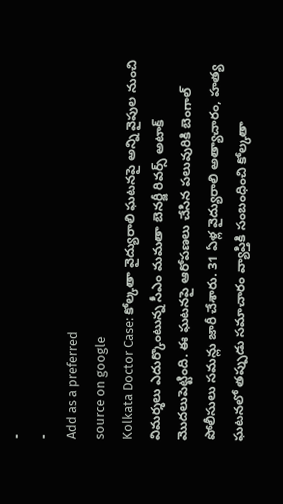-
-
Add as a preferred
source on google
Kolkata Doctor Case: కోల్కతా వైద్యురాలి ఘటనపై అన్ని వైపుల నుంచి విమర్శలు ఎదుర్కొంటున్న సీఎం మమతా బెనర్జీ రివర్స్ అటాక్ మొదలుపెట్టింది. ఈ ఘటనపై ఆరోపణలు చేసిన పలువురికి బెంగాల్ పోలీసులు సమన్లు జారీ చేశారు. 31 ఏళ్ల వైద్యురాలి అత్యాచారం, హత్య ఘటనలో తప్పుడు సమాచారం వ్యాప్తికి సంబంధించి కోల్కతా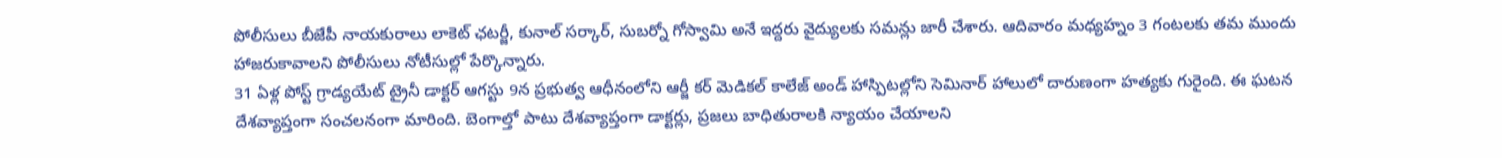పోలీసులు బీజేపీ నాయకురాలు లాకెట్ ఛటర్జీ, కునాల్ సర్కార్, సుబర్నో గోస్వామి అనే ఇద్దరు వైద్యులకు సమన్లు జారీ చేశారు. ఆదివారం మధ్యహ్నం 3 గంటలకు తమ ముందు హాజరుకావాలని పోలీసులు నోటీసుల్లో పేర్కొన్నారు.
31 ఏళ్ల పోస్ట్ గ్రాడ్యయేట్ ట్రైనీ డాక్టర్ ఆగస్టు 9న ప్రభుత్వ ఆధీనంలోని ఆర్జీ కర్ మెడికల్ కాలేజ్ అండ్ హాస్పిటల్లోని సెమినార్ హాలులో దారుణంగా హత్యకు గురైంది. ఈ ఘటన దేశవ్యాప్తంగా సంచలనంగా మారింది. బెంగాల్తో పాటు దేశవ్యాప్తంగా డాక్టర్లు, ప్రజలు బాధితురాలకి న్యాయం చేయాలని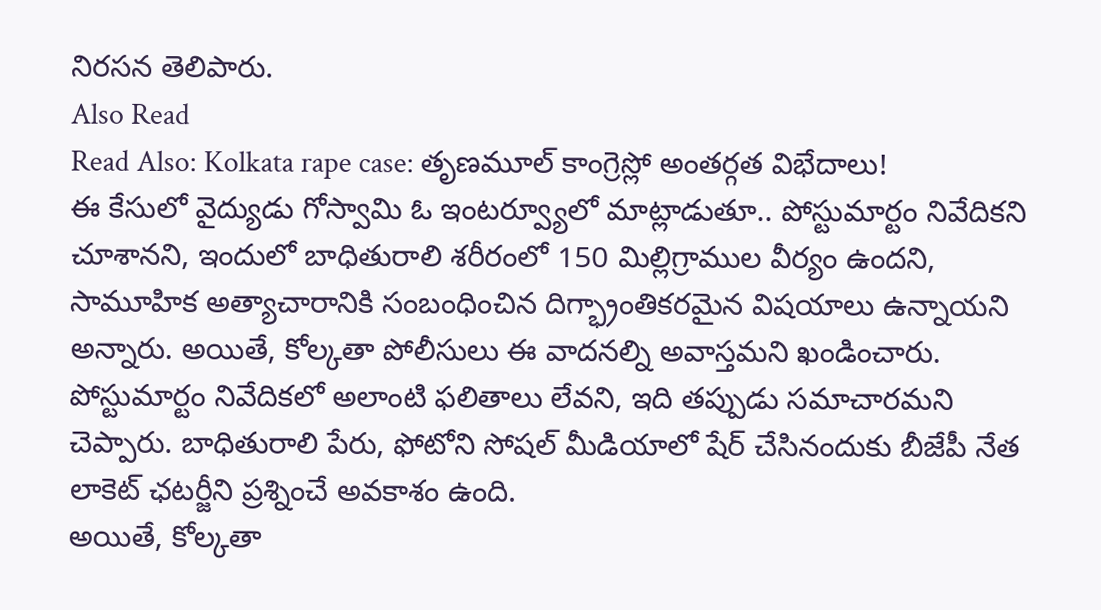నిరసన తెలిపారు.
Also Read
Read Also: Kolkata rape case: తృణమూల్ కాంగ్రెస్లో అంతర్గత విభేదాలు!
ఈ కేసులో వైద్యుడు గోస్వామి ఓ ఇంటర్వ్యూలో మాట్లాడుతూ.. పోస్టుమార్టం నివేదికని చూశానని, ఇందులో బాధితురాలి శరీరంలో 150 మిల్లిగ్రాముల వీర్యం ఉందని, సామూహిక అత్యాచారానికి సంబంధించిన దిగ్భ్రాంతికరమైన విషయాలు ఉన్నాయని అన్నారు. అయితే, కోల్కతా పోలీసులు ఈ వాదనల్ని అవాస్తమని ఖండించారు. పోస్టుమార్టం నివేదికలో అలాంటి ఫలితాలు లేవని, ఇది తప్పుడు సమాచారమని చెప్పారు. బాధితురాలి పేరు, ఫోటోని సోషల్ మీడియాలో షేర్ చేసినందుకు బీజేపీ నేత లాకెట్ ఛటర్జీని ప్రశ్నించే అవకాశం ఉంది.
అయితే, కోల్కతా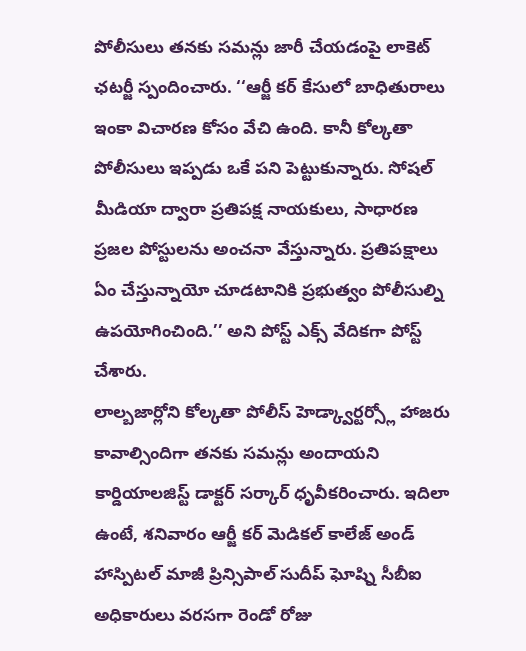పోలీసులు తనకు సమన్లు జారీ చేయడంపై లాకెట్ ఛటర్జీ స్పందించారు. ‘‘ఆర్జీ కర్ కేసులో బాధితురాలు ఇంకా విచారణ కోసం వేచి ఉంది. కానీ కోల్కతా పోలీసులు ఇప్పడు ఒకే పని పెట్టుకున్నారు. సోషల్ మీడియా ద్వారా ప్రతిపక్ష నాయకులు, సాధారణ ప్రజల పోస్టులను అంచనా వేస్తున్నారు. ప్రతిపక్షాలు ఏం చేస్తున్నాయో చూడటానికి ప్రభుత్వం పోలీసుల్ని ఉపయోగించింది.’’ అని పోస్ట్ ఎక్స్ వేదికగా పోస్ట్ చేశారు.
లాల్బజార్లోని కోల్కతా పోలీస్ హెడ్క్వార్టర్స్లో హాజరు కావాల్సిందిగా తనకు సమన్లు అందాయని కార్డియాలజిస్ట్ డాక్టర్ సర్కార్ ధృవీకరించారు. ఇదిలా ఉంటే, శనివారం ఆర్జీ కర్ మెడికల్ కాలేజ్ అండ్ హాస్పిటల్ మాజీ ప్రిన్సిపాల్ సుదీప్ ఘోష్ని సీబీఐ అధికారులు వరసగా రెండో రోజు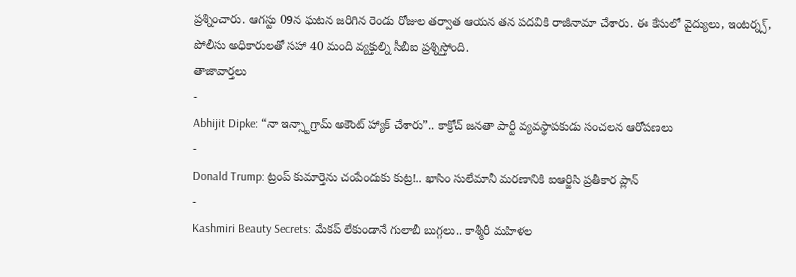ప్రశ్నించారు. ఆగస్టు 09న ఘటన జరిగిన రెండు రోజుల తర్వాత ఆయన తన పదవికి రాజీనామా చేశారు. ఈ కేసులో వైద్యులు, ఇంటర్న్స్, పోలీసు అధికారులతో సహా 40 మంది వ్యక్తుల్ని సీబీఐ ప్రశ్నిస్తోంది.
తాజావార్తలు
-
Abhijit Dipke: “నా ఇన్స్టాగ్రామ్ అకౌంట్ హ్యాక్ చేశారు”.. కాక్రోచ్ జనతా పార్టీ వ్యవస్థాపకుడు సంచలన ఆరోపణలు
-
Donald Trump: ట్రంప్ కుమార్తెను చంపేందుకు కుట్ర!.. ఖాసిం సులేమానీ మరణానికి ఐఆర్జిసి ప్రతీకార ప్లాన్
-
Kashmiri Beauty Secrets: మేకప్ లేకుండానే గులాబీ బుగ్గలు.. కాశ్మీరీ మహిళల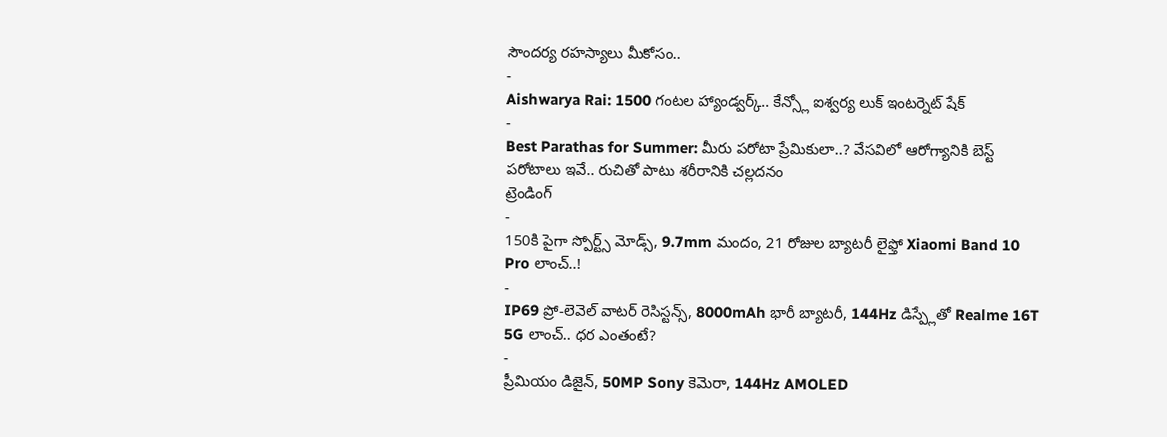సౌందర్య రహస్యాలు మీకోసం..
-
Aishwarya Rai: 1500 గంటల హ్యాండ్వర్క్.. కేన్స్లో ఐశ్వర్య లుక్ ఇంటర్నెట్ షేక్
-
Best Parathas for Summer: మీరు పరోటా ప్రేమికులా..? వేసవిలో ఆరోగ్యానికి బెస్ట్ పరోటాలు ఇవే.. రుచితో పాటు శరీరానికి చల్లదనం
ట్రెండింగ్
-
150కి పైగా స్పోర్ట్స్ మోడ్స్, 9.7mm మందం, 21 రోజుల బ్యాటరీ లైఫ్తో Xiaomi Band 10 Pro లాంచ్..!
-
IP69 ప్రో-లెవెల్ వాటర్ రెసిస్టన్స్, 8000mAh భారీ బ్యాటరీ, 144Hz డిస్ప్లేతో Realme 16T 5G లాంచ్.. ధర ఎంతంటే?
-
ప్రీమియం డిజైన్, 50MP Sony కెమెరా, 144Hz AMOLED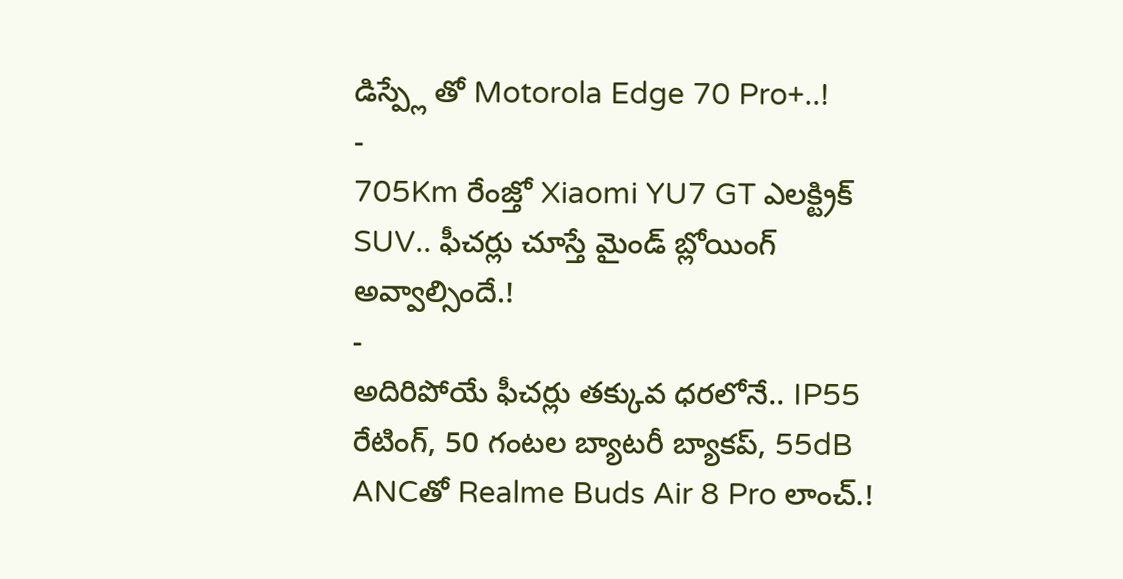డిస్ప్లే తో Motorola Edge 70 Pro+..!
-
705Km రేంజ్తో Xiaomi YU7 GT ఎలక్ట్రిక్ SUV.. ఫీచర్లు చూస్తే మైండ్ బ్లోయింగ్ అవ్వాల్సిందే.!
-
అదిరిపోయే ఫీచర్లు తక్కువ ధరలోనే.. IP55 రేటింగ్, 50 గంటల బ్యాటరీ బ్యాకప్, 55dB ANCతో Realme Buds Air 8 Pro లాంచ్.!